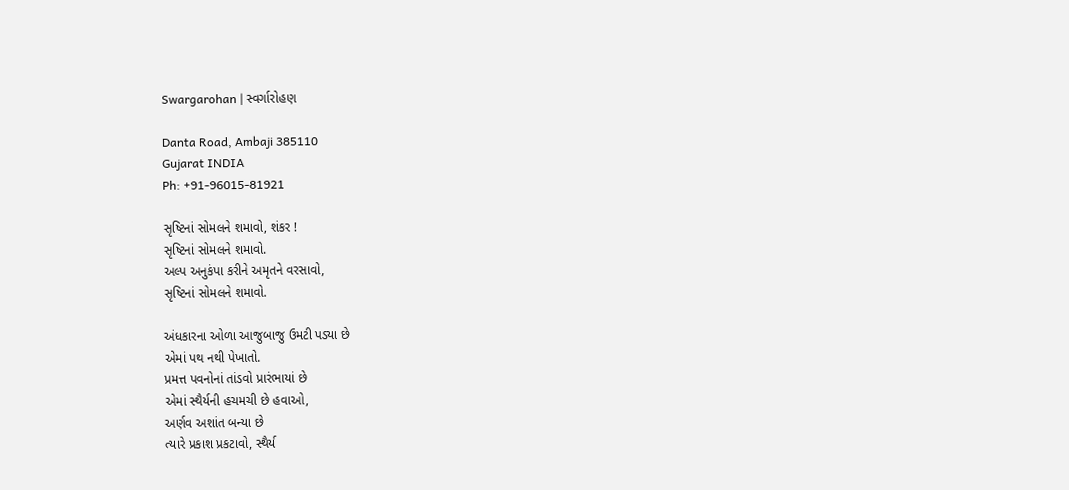Swargarohan | સ્વર્ગારોહણ

Danta Road, Ambaji 385110
Gujarat INDIA
Ph: +91-96015-81921

સૃષ્ટિનાં સોમલને શમાવો, શંકર !
સૃષ્ટિનાં સોમલને શમાવો.
અલ્પ અનુકંપા કરીને અમૃતને વરસાવો,
સૃષ્ટિનાં સોમલને શમાવો.

અંધકારના ઓળા આજુબાજુ ઉમટી પડ્યા છે
એમાં પથ નથી પેખાતો.
પ્રમત્ત પવનોનાં તાંડવો પ્રારંભાયાં છે
એમાં સ્થૈર્યની હચમચી છે હવાઓ,
અર્ણવ અશાંત બન્યા છે
ત્યારે પ્રકાશ પ્રકટાવો, સ્થૈર્ય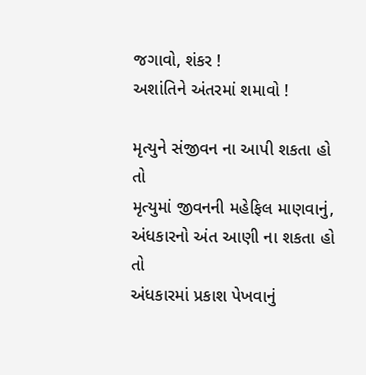જગાવો, શંકર !
અશાંતિને અંતરમાં શમાવો !

મૃત્યુને સંજીવન ના આપી શકતા હો તો
મૃત્યુમાં જીવનની મહેફિલ માણવાનું,
અંધકારનો અંત આણી ના શકતા હો તો
અંધકારમાં પ્રકાશ પેખવાનું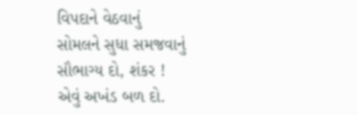વિપદાને વેઠવાનું
સોમલને સુધા સમજવાનું સૌભાગ્ય દો, શંકર !
એવું અખંડ બળ દો.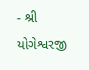- શ્રી યોગેશ્વરજી